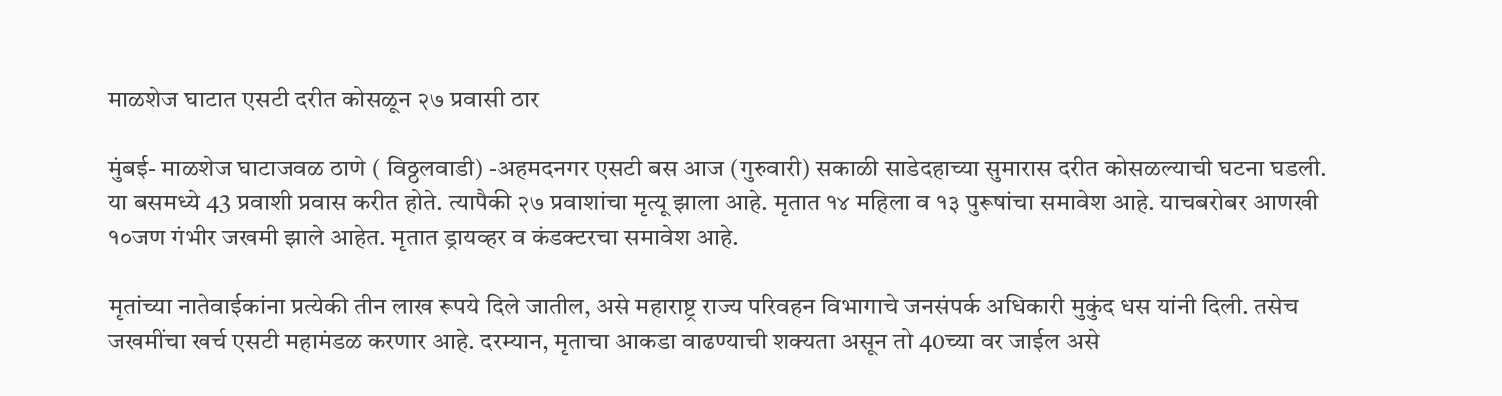माळशेज घाटात एसटी दरीत कोसळून २७ प्रवासी ठार

मुंबई- माळशेज घाटाजवळ ठाणे ( विठ्ठलवाडी) -अहमदनगर एसटी बस आज (गुरुवारी) सकाळी साडेदहाच्या सुमारास दरीत कोसळल्याची घटना घडली. या बसमध्ये 43 प्रवाशी प्रवास करीत होते. त्यापैकी २७ प्रवाशांचा मृत्यू झाला आहे. मृतात १४ महिला व १३ पुरूषांचा समावेश आहे. याचबरोबर आणखी १०जण गंभीर जखमी झाले आहेत. मृतात ड्रायव्हर व कंडक्टरचा समावेश आहे.

मृतांच्या नातेवाईकांना प्रत्येकी तीन लाख रूपये दिले जातील, असे महाराष्ट्र राज्य परिवहन विभागाचे जनसंपर्क अधिकारी मुकुंद धस यांनी दिली. तसेच जखमींचा खर्च एसटी महामंडळ करणार आहे. दरम्यान, मृताचा आकडा वाढण्याची शक्यता असून तो 40च्या वर जाईल असे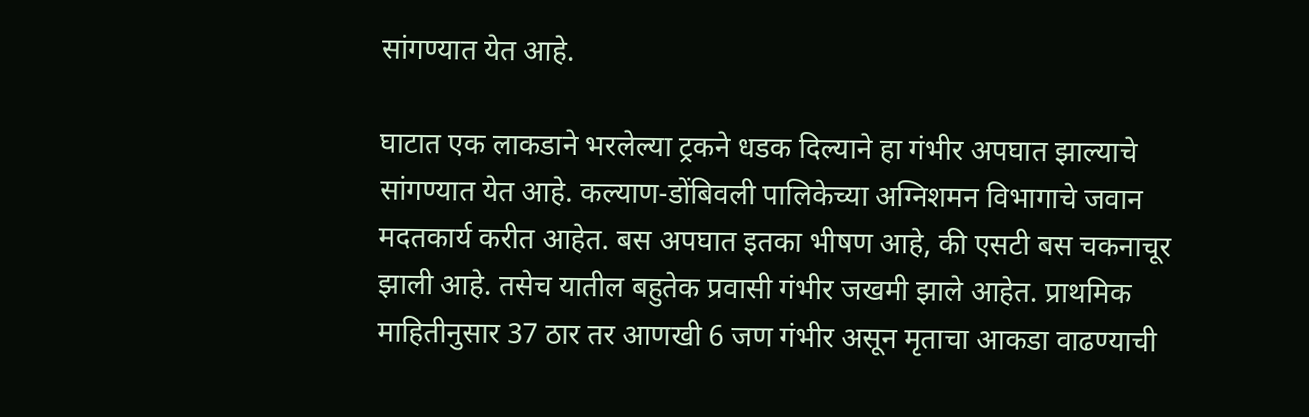सांगण्यात येत आहे.

घाटात एक लाकडाने भरलेल्या ट्रकने धडक दिल्याने हा गंभीर अपघात झाल्याचे सांगण्यात येत आहे. कल्याण-डोंबिवली पालिकेच्या अग्निशमन विभागाचे जवान मदतकार्य करीत आहेत. बस अपघात इतका भीषण आहे, की एसटी बस चकनाचूर झाली आहे. तसेच यातील बहुतेक प्रवासी गंभीर जखमी झाले आहेत. प्राथमिक माहितीनुसार 37 ठार तर आणखी 6 जण गंभीर असून मृताचा आकडा वाढण्याची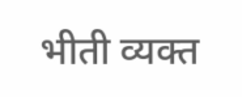भीती व्यक्त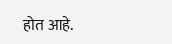होत आहे.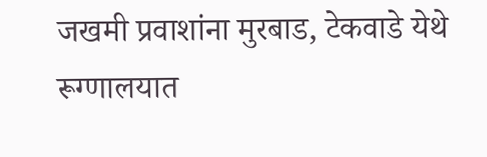जखमी प्रवाशांना मुरबाड, टेकवाडे येथे रूग्णालयात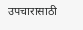उपचारासाठी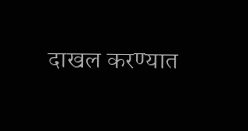दाखल करण्यात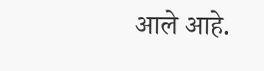आले आहे.